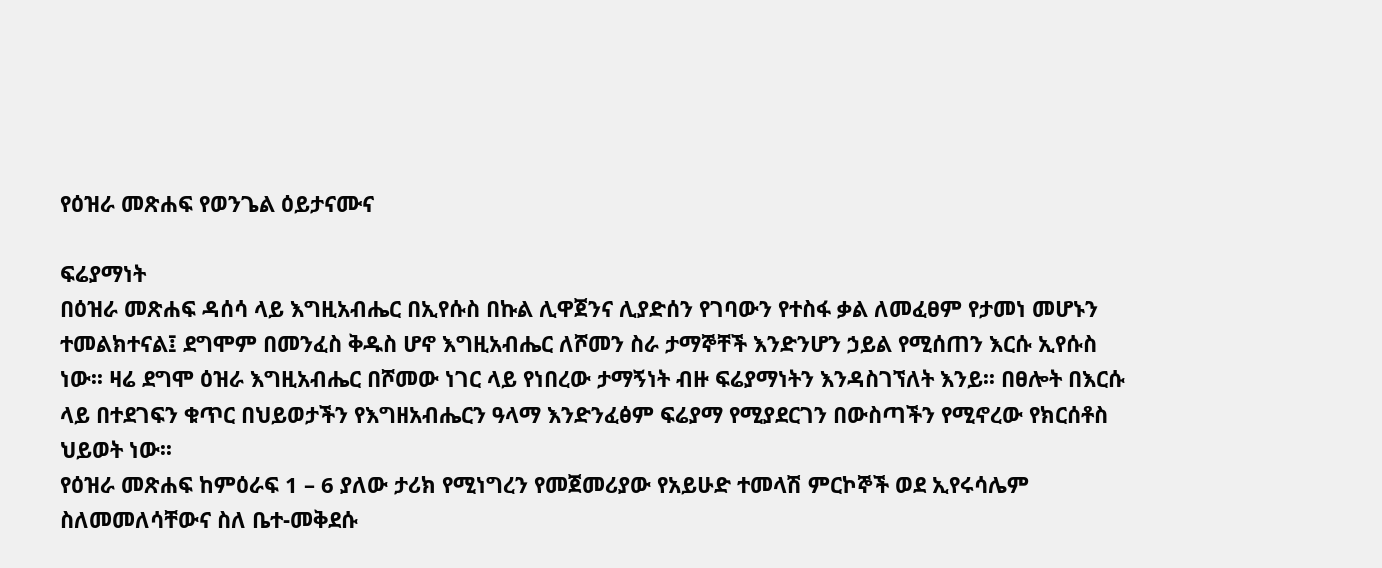የዕዝራ መጽሐፍ የወንጌል ዕይታናሙና

ፍሬያማነት
በዕዝራ መጽሐፍ ዳሰሳ ላይ እግዚአብሔር በኢየሱስ በኩል ሊዋጀንና ሊያድሰን የገባውን የተስፋ ቃል ለመፈፀም የታመነ መሆኑን ተመልክተናል፤ ደግሞም በመንፈስ ቅዱስ ሆኖ እግዚአብሔር ለሾመን ስራ ታማኞቸች እንድንሆን ኃይል የሚሰጠን እርሱ ኢየሱስ ነው፡፡ ዛሬ ደግሞ ዕዝራ እግዚአብሔር በሾመው ነገር ላይ የነበረው ታማኝነት ብዙ ፍሬያማነትን እንዳስገኘለት እንይ፡፡ በፀሎት በእርሱ ላይ በተደገፍን ቁጥር በህይወታችን የእግዘአብሔርን ዓላማ እንድንፈፅም ፍሬያማ የሚያደርገን በውስጣችን የሚኖረው የክርሰቶስ ህይወት ነው፡፡
የዕዝራ መጽሐፍ ከምዕራፍ 1 – 6 ያለው ታሪክ የሚነግረን የመጀመሪያው የአይሁድ ተመላሽ ምርኮኞች ወደ ኢየሩሳሌም ስለመመለሳቸውና ስለ ቤተ-መቅደሱ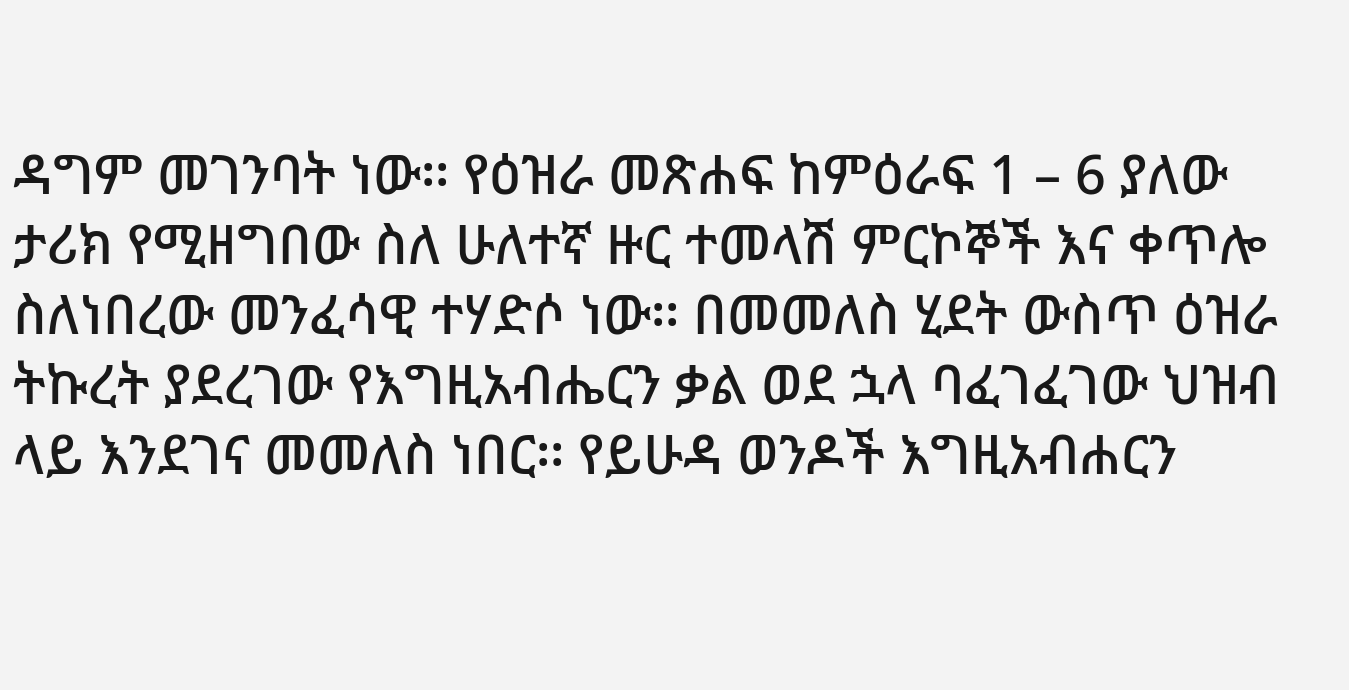ዳግም መገንባት ነው፡፡ የዕዝራ መጽሐፍ ከምዕራፍ 1 – 6 ያለው ታሪክ የሚዘግበው ስለ ሁለተኛ ዙር ተመላሽ ምርኮኞች እና ቀጥሎ ስለነበረው መንፈሳዊ ተሃድሶ ነው፡፡ በመመለስ ሂደት ውስጥ ዕዝራ ትኩረት ያደረገው የእግዚአብሔርን ቃል ወደ ኋላ ባፈገፈገው ህዝብ ላይ እንደገና መመለስ ነበር፡፡ የይሁዳ ወንዶች እግዚአብሐርን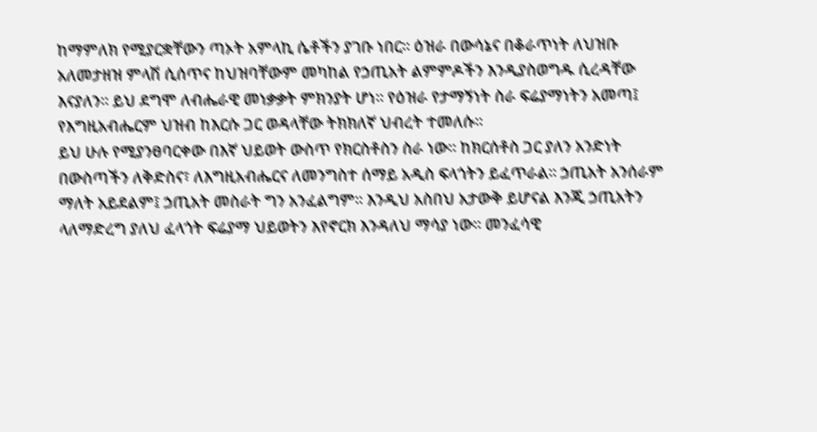ከማምለክ የሚያርቋቸውን ጣኦት አምላኪ ሴቶችን ያገቡ ነበር፡፡ ዕዝራ በውሳኔና በቆራጥነት ለህዝቡ አለመታዘዝ ምላሽ ሲሰጥና ከህዝባቸውም መካከል የኃጢአት ልምምዶችን እንዲያስወግዱ ሲረዳቸው እናያለን፡፡ ይህ ደግሞ ለብሔራዊ መነቃቃት ምክንያት ሆነ፡፡ የዕዝራ የታማኝነት ስራ ፍሬያማነትን አመጣ፤ የእግዚአብሔርም ህዝብ ከእርሱ ጋር ወዳላቸው ትክክለኛ ህብረት ተመለሱ፡፡
ይህ ሁሉ የሚያንፀባርቀው በእኛ ህይወት ውስጥ የክርስቶስን ስራ ነው፡፡ ከክርሰቶስ ጋር ያለን አንድነት በውስጣችን ለቅድስና፣ ለእግዚአብሔርና ለመንግስተ ሰማይ አዲስ ፍላጎትን ይፈጥራል፡፡ ኃጢአት አንሰራም ማለት አይደልም፤ ኃጢአት መስራት ግን አንፈልግም፡፡ እንዲህ አስበህ አታውቅ ይሆናል እንጂ ኃጢአትን ላለማድረግ ያለህ ፈላጎት ፍሬያማ ህይወትን እየኖርክ እንዳለህ ማሳያ ነው፡፡ መንፈሳዊ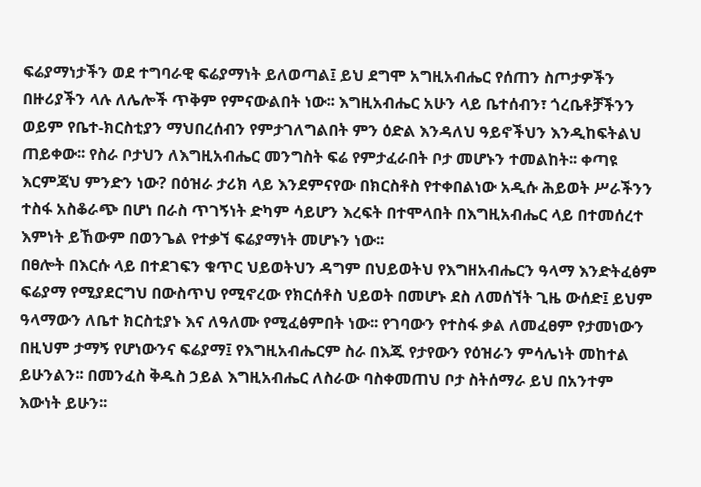ፍሬያማነታችን ወደ ተግባራዊ ፍሬያማነት ይለወጣል፤ ይህ ደግሞ አግዚአብሔር የሰጠን ስጦታዎችን በዙሪያችን ላሉ ለሌሎች ጥቅም የምናውልበት ነው፡፡ እግዚአብሔር አሁን ላይ ቤተሰብን፣ ጎረቤቶቻችንን ወይም የቤተ-ክርስቲያን ማህበረሰብን የምታገለግልበት ምን ዕድል እንዳለህ ዓይኖችህን እንዲከፍትልህ ጠይቀው፡፡ የስራ ቦታህን ለእግዚአብሔር መንግስት ፍሬ የምታፈራበት ቦታ መሆኑን ተመልከት፡፡ ቀጣዩ እርምጃህ ምንድን ነው? በዕዝራ ታሪክ ላይ እንደምናየው በክርስቶስ የተቀበልነው አዲሱ ሕይወት ሥራችንን ተስፋ አስቆራጭ በሆነ በራስ ጥገኝነት ድካም ሳይሆን እረፍት በተሞላበት በእግዚአብሔር ላይ በተመሰረተ እምነት ይኸውም በወንጌል የተቃኘ ፍሬያማነት መሆኑን ነው፡፡
በፀሎት በእርሱ ላይ በተደገፍን ቁጥር ህይወትህን ዳግም በህይወትህ የእግዘአብሔርን ዓላማ እንድትፈፅም ፍሬያማ የሚያደርግህ በውስጥህ የሚኖረው የክርሰቶስ ህይወት በመሆኑ ደስ ለመሰኘት ጊዜ ውሰድ፤ ይህም ዓላማውን ለቤተ ክርስቲያኑ እና ለዓለሙ የሚፈፅምበት ነው፡፡ የገባውን የተስፋ ቃል ለመፈፀም የታመነውን በዚህም ታማኝ የሆነውንና ፍሬያማ፤ የእግዚአብሔርም ስራ በእጁ የታየውን የዕዝራን ምሳሌነት መከተል ይሁንልን፡፡ በመንፈስ ቅዱስ ኃይል እግዚአብሔር ለስራው ባስቀመጠህ ቦታ ስትሰማራ ይህ በአንተም እውነት ይሁን፡፡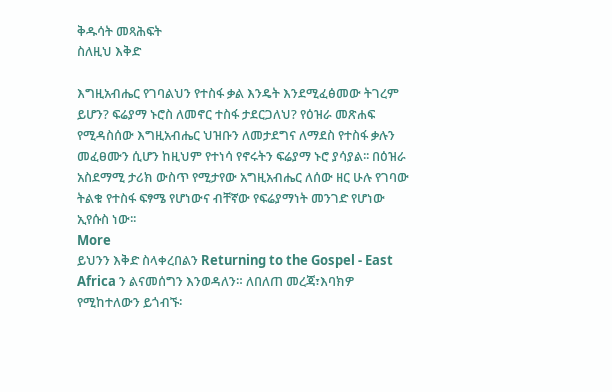ቅዱሳት መጻሕፍት
ስለዚህ እቅድ

እግዚአብሔር የገባልህን የተስፋ ቃል እንዴት እንደሚፈፅመው ትገረም ይሆን? ፍሬያማ ኑሮስ ለመኖር ተስፋ ታደርጋለህ? የዕዝራ መጽሐፍ የሚዳስሰው እግዚአብሔር ህዝቡን ለመታደግና ለማደስ የተስፋ ቃሉን መፈፀሙን ሲሆን ከዚህም የተነሳ የኖሩትን ፍሬያማ ኑሮ ያሳያል፡፡ በዕዝራ አስደማሚ ታሪክ ውስጥ የሚታየው አግዚአብሔር ለሰው ዘር ሁሉ የገባው ትልቁ የተስፋ ፍፃሜ የሆነውና ብቸኛው የፍሬያማነት መንገድ የሆነው ኢየሱስ ነው፡፡
More
ይህንን እቅድ ስላቀረበልን Returning to the Gospel - East Africa ን ልናመሰግን እንወዳለን። ለበለጠ መረጃ፣እባክዎ የሚከተለውን ይጎብኙ፡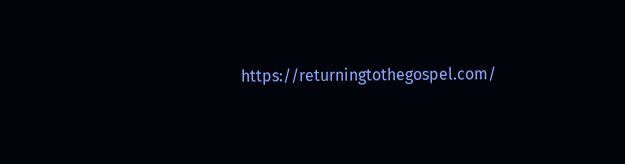https://returningtothegospel.com/